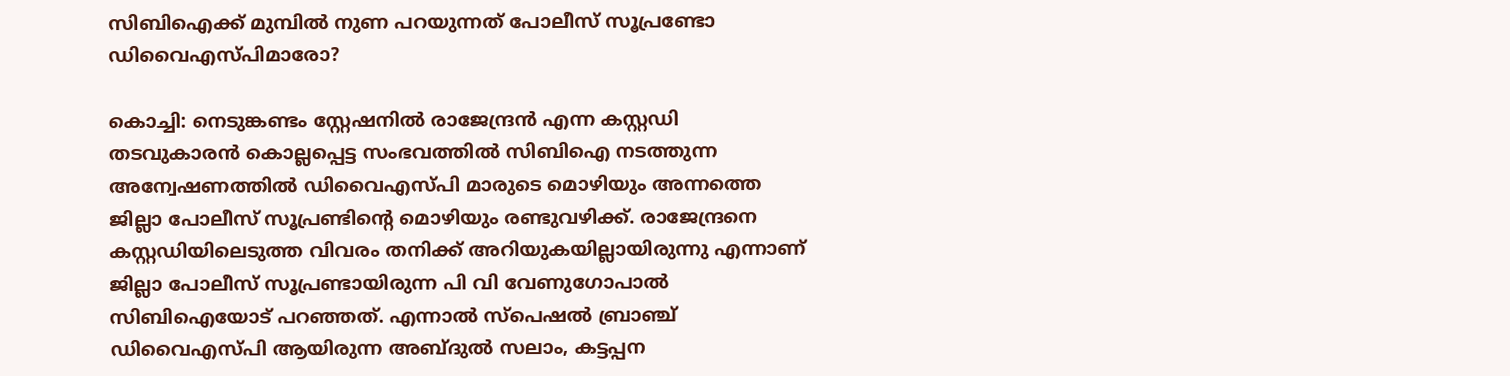സിബിഐക്ക് മുമ്പിൽ നുണ പറയുന്നത് പോലീസ് സൂപ്രണ്ടോ ഡിവൈഎസ്പിമാരോ?

കൊച്ചി: നെടുങ്കണ്ടം സ്റ്റേഷനിൽ രാജേന്ദ്രൻ എന്ന കസ്റ്റഡി തടവുകാരൻ കൊല്ലപ്പെട്ട സംഭവത്തിൽ സിബിഐ നടത്തുന്ന അന്വേഷണത്തിൽ ഡിവൈഎസ്പി മാരുടെ മൊഴിയും അന്നത്തെ ജില്ലാ പോലീസ് സൂപ്രണ്ടിന്‍റെ മൊഴിയും രണ്ടുവഴിക്ക്. രാജേന്ദ്രനെ കസ്റ്റഡിയിലെടുത്ത വിവരം തനിക്ക് അറിയുകയില്ലായിരുന്നു എന്നാണ് ജില്ലാ പോലീസ് സൂപ്രണ്ടായിരുന്ന പി വി വേണുഗോപാൽ സിബിഐയോട് പറഞ്ഞത്. എന്നാൽ സ്പെഷൽ ബ്രാഞ്ച് ഡിവൈഎസ്പി ആയിരുന്ന അബ്ദുൽ സലാം, കട്ടപ്പന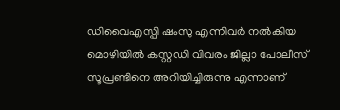ഡിവൈഎസ്പി ഷംസു എന്നിവർ നൽകിയ മൊഴിയിൽ കസ്റ്റഡി വിവരം ജില്ലാ പോലീസ് സൂപ്രണ്ടിനെ അറിയിച്ചിരുന്നു എന്നാണ്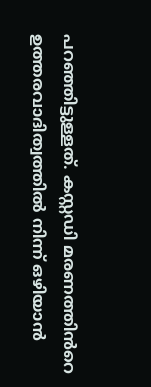പറഞ്ഞിട്ടുള്ളത്. കസ്റ്റഡി മരണത്തിൻറെ ഉത്തരവാദിത്വത്തിൽ നിന്ന് ഒഴിയാൻ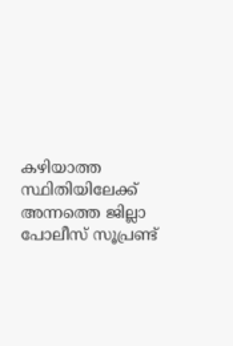കഴിയാത്ത സ്ഥിതിയിലേക്ക് അന്നത്തെ ജില്ലാ പോലീസ് സൂപ്രണ്ട്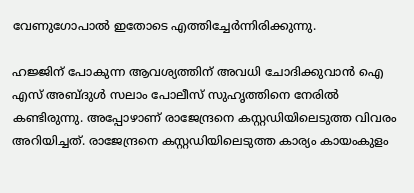വേണുഗോപാൽ ഇതോടെ എത്തിച്ചേർന്നിരിക്കുന്നു.

ഹജ്ജിന് പോകുന്ന ആവശ്യത്തിന് അവധി ചോദിക്കുവാൻ ഐ എസ് അബ്ദുൾ സലാം പോലീസ് സുഹൃത്തിനെ നേരിൽ കണ്ടിരുന്നു. അപ്പോഴാണ് രാജേന്ദ്രനെ കസ്റ്റഡിയിലെടുത്ത വിവരം അറിയിച്ചത്. രാജേന്ദ്രനെ കസ്റ്റഡിയിലെടുത്ത കാര്യം കായംകുളം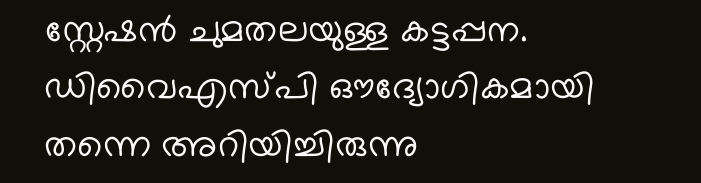സ്റ്റേഷൻ ചുമതലയുള്ള കട്ടപ്പന. ഡിവൈഎസ്പി ഔദ്യോഗികമായി തന്നെ അറിയിച്ചിരുന്നു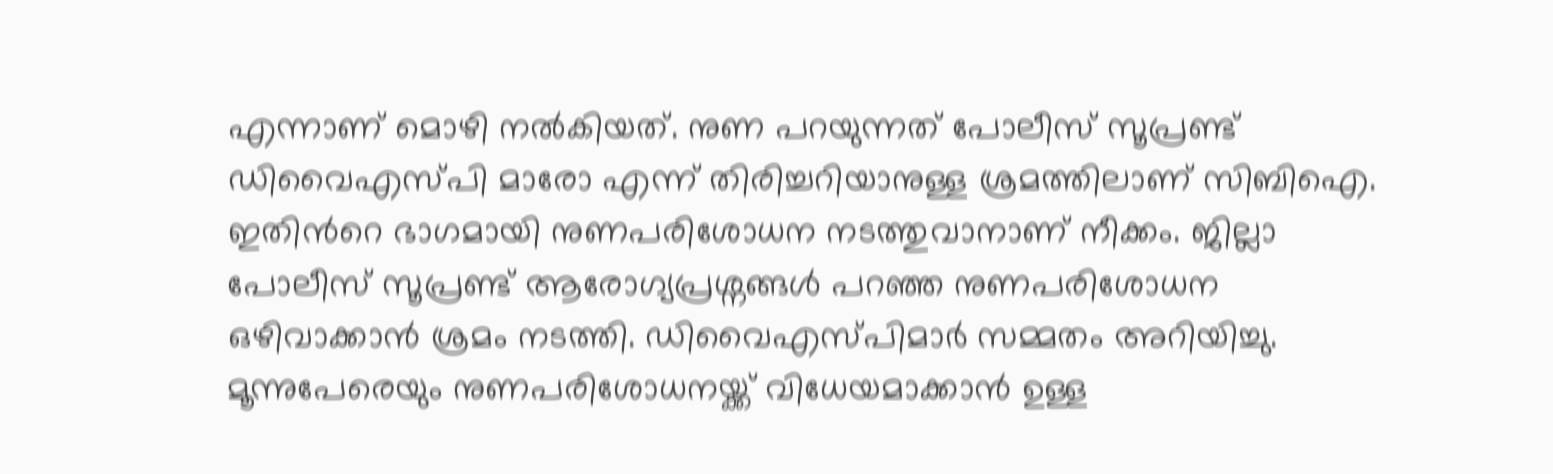എന്നാണ് മൊഴി നൽകിയത്. നുണ പറയുന്നത് പോലീസ് സൂപ്രണ്ട് ഡിവൈഎസ്പി മാരോ എന്ന് തിരിച്ചറിയാനുള്ള ശ്രമത്തിലാണ് സിബിഐ. ഇതിൻറെ ഭാഗമായി നുണപരിശോധന നടത്തുവാനാണ് നീക്കം. ജില്ലാ പോലീസ് സൂപ്രണ്ട് ആരോഗ്യപ്രശ്നങ്ങൾ പറഞ്ഞ നുണപരിശോധന ഒഴിവാക്കാൻ ശ്രമം നടത്തി. ഡിവൈഎസ്പിമാർ സമ്മതം അറിയിച്ചു. മൂന്നുപേരെയും നുണപരിശോധനയ്ക്ക് വിധേയമാക്കാൻ ഉള്ള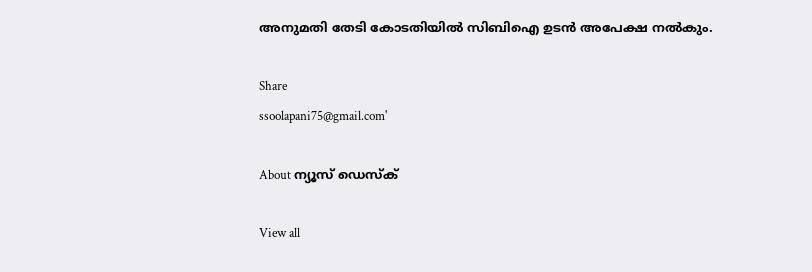അനുമതി തേടി കോടതിയിൽ സിബിഐ ഉടൻ അപേക്ഷ നൽകും.

Share
ssoolapani75@gmail.com'

About ന്യൂസ് ഡെസ്ക്

View all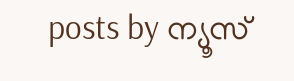posts by ന്യൂസ്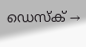ഡെസ്ക് →